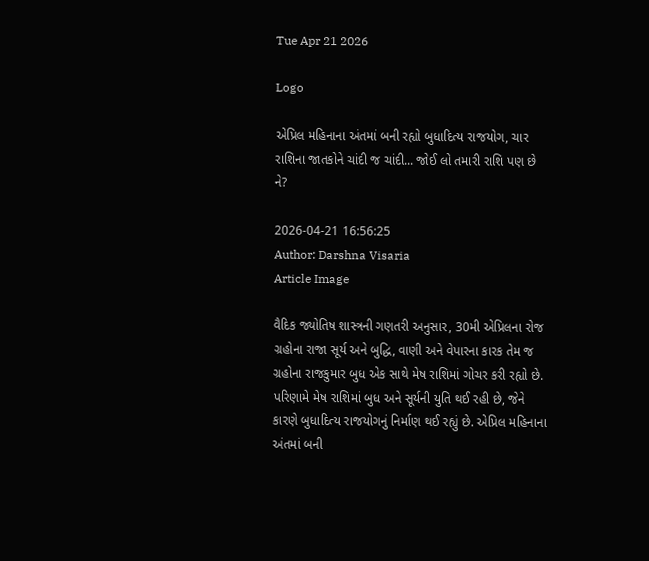Tue Apr 21 2026

Logo

એપ્રિલ મહિનાના અંતમાં બની રહ્યો બુધાદિત્ય રાજયોગ, ચાર રાશિના જાતકોને ચાંદી જ ચાંદી... જોઈ લો તમારી રાશિ પણ છે ને?

2026-04-21 16:56:25
Author: Darshna Visaria
Article Image

વૈદિક જ્યોતિષ શાસ્ત્રની ગણતરી અનુસાર, 30મી એપ્રિલના રોજ ગ્રહોના રાજા સૂર્ય અને બુદ્ધિ, વાણી અને વેપારના કારક તેમ જ ગ્રહોના રાજકુમાર બુધ એક સાથે મેષ રાશિમાં ગોચર કરી રહ્યો છે. પરિણામે મેષ રાશિમાં બુધ અને સૂર્યની યુતિ થઈ રહી છે, જેને કારણે બુધાદિત્ય રાજયોગનું નિર્માણ થઈ રહ્યું છે. એપ્રિલ મહિનાના અંતમાં બની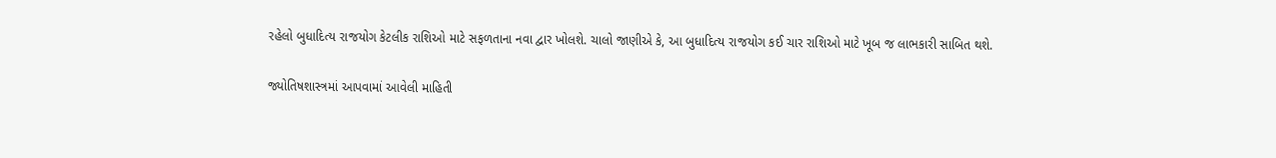રહેલો બુધાદિત્ય રાજયોગ કેટલીક રાશિઓ માટે સફળતાના નવા દ્વાર ખોલશે. ચાલો જાણીએ કે, આ બુધાદિત્ય રાજયોગ કઈ ચાર રાશિઓ માટે ખૂબ જ લાભકારી સાબિત થશે.

જ્યોતિષશાસ્ત્રમાં આપવામાં આવેલી માહિતી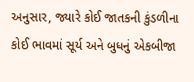અનુસાર, જ્યારે કોઈ જાતકની કુંડળીના કોઈ ભાવમાં સૂર્ય અને બુધનું એકબીજા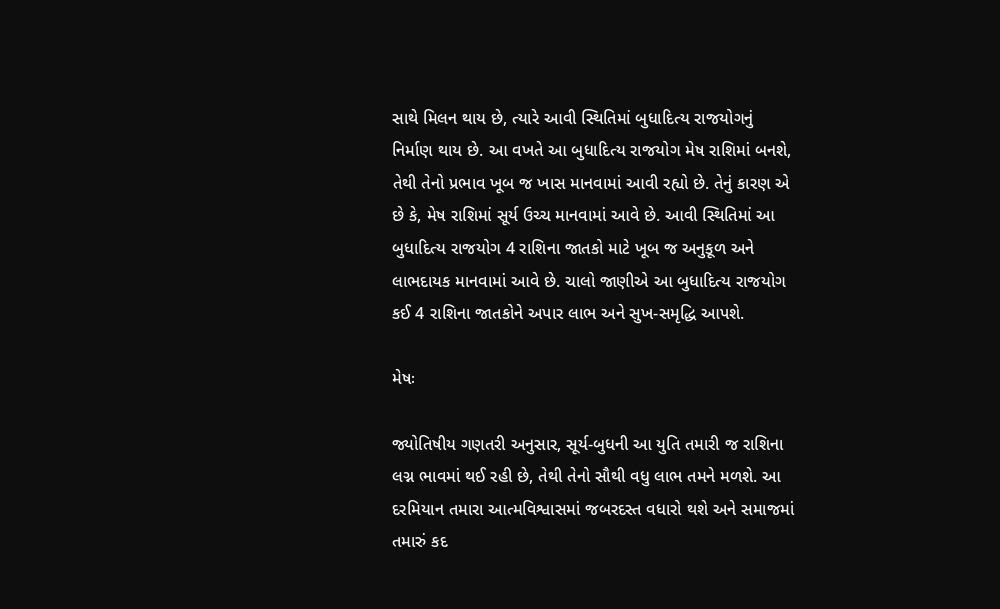સાથે મિલન થાય છે, ત્યારે આવી સ્થિતિમાં બુધાદિત્ય રાજયોગનું નિર્માણ થાય છે. આ વખતે આ બુધાદિત્ય રાજયોગ મેષ રાશિમાં બનશે, તેથી તેનો પ્રભાવ ખૂબ જ ખાસ માનવામાં આવી રહ્યો છે. તેનું કારણ એ છે કે, મેષ રાશિમાં સૂર્ય ઉચ્ચ માનવામાં આવે છે. આવી સ્થિતિમાં આ બુધાદિત્ય રાજયોગ 4 રાશિના જાતકો માટે ખૂબ જ અનુકૂળ અને લાભદાયક માનવામાં આવે છે. ચાલો જાણીએ આ બુધાદિત્ય રાજયોગ કઈ 4 રાશિના જાતકોને અપાર લાભ અને સુખ-સમૃદ્ધિ આપશે.

મેષઃ

જ્યોતિષીય ગણતરી અનુસાર, સૂર્ય-બુધની આ યુતિ તમારી જ રાશિના લગ્ન ભાવમાં થઈ રહી છે, તેથી તેનો સૌથી વધુ લાભ તમને મળશે. આ દરમિયાન તમારા આત્મવિશ્વાસમાં જબરદસ્ત વધારો થશે અને સમાજમાં તમારું કદ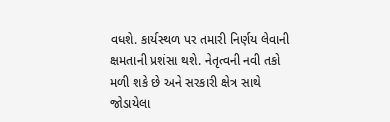વધશે. કાર્યસ્થળ પર તમારી નિર્ણય લેવાની ક્ષમતાની પ્રશંસા થશે. નેતૃત્વની નવી તકો મળી શકે છે અને સરકારી ક્ષેત્ર સાથે જોડાયેલા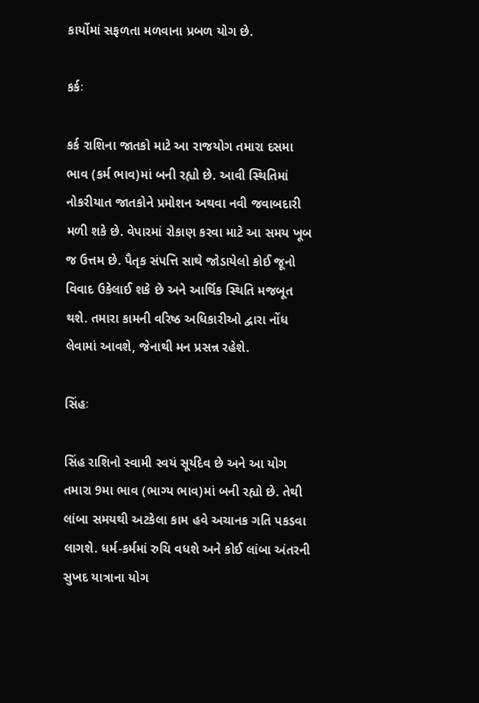કાર્યોમાં સફળતા મળવાના પ્રબળ યોગ છે.

કર્કઃ

કર્ક રાશિના જાતકો માટે આ રાજયોગ તમારા દસમા ભાવ (કર્મ ભાવ)માં બની રહ્યો છે. આવી સ્થિતિમાં નોકરીયાત જાતકોને પ્રમોશન અથવા નવી જવાબદારી મળી શકે છે. વેપારમાં રોકાણ કરવા માટે આ સમય ખૂબ જ ઉત્તમ છે. પૈતૃક સંપત્તિ સાથે જોડાયેલો કોઈ જૂનો વિવાદ ઉકેલાઈ શકે છે અને આર્થિક સ્થિતિ મજબૂત થશે. તમારા કામની વરિષ્ઠ અધિકારીઓ દ્વારા નોંધ લેવામાં આવશે, જેનાથી મન પ્રસન્ન રહેશે.

સિંહઃ

સિંહ રાશિનો સ્વામી સ્વયં સૂર્યદેવ છે અને આ યોગ તમારા 9મા ભાવ (ભાગ્ય ભાવ)માં બની રહ્યો છે. તેથી લાંબા સમયથી અટકેલા કામ હવે અચાનક ગતિ પકડવા લાગશે. ધર્મ-કર્મમાં રુચિ વધશે અને કોઈ લાંબા અંતરની સુખદ યાત્રાના યોગ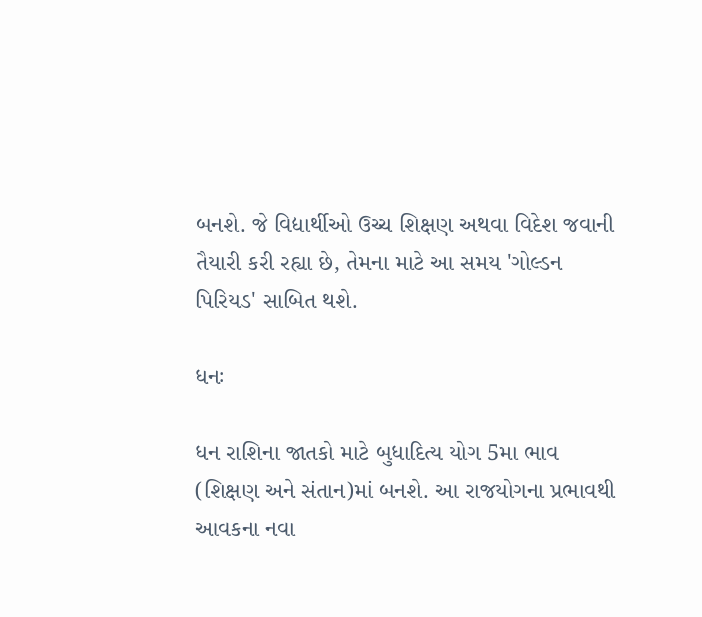બનશે. જે વિદ્યાર્થીઓ ઉચ્ચ શિક્ષણ અથવા વિદેશ જવાની તૈયારી કરી રહ્યા છે, તેમના માટે આ સમય 'ગોલ્ડન પિરિયડ' સાબિત થશે.

ધનઃ

ધન રાશિના જાતકો માટે બુધાદિત્ય યોગ 5મા ભાવ (શિક્ષણ અને સંતાન)માં બનશે. આ રાજયોગના પ્રભાવથી આવકના નવા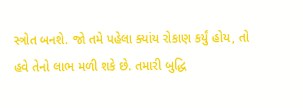સ્ત્રોત બનશે. જો તમે પહેલા ક્યાંય રોકાણ કર્યું હોય, તો હવે તેનો લાભ મળી શકે છે. તમારી બુદ્ધિ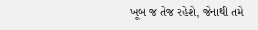ખૂબ જ તેજ રહેશે, જેનાથી તમે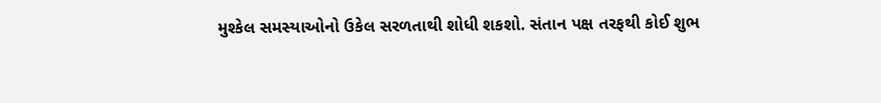મુશ્કેલ સમસ્યાઓનો ઉકેલ સરળતાથી શોધી શકશો. સંતાન પક્ષ તરફથી કોઈ શુભ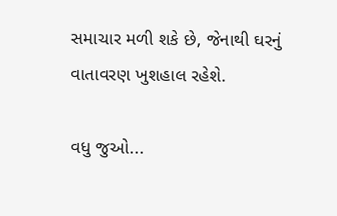સમાચાર મળી શકે છે, જેનાથી ઘરનું વાતાવરણ ખુશહાલ રહેશે.

વધુ જુઓ...